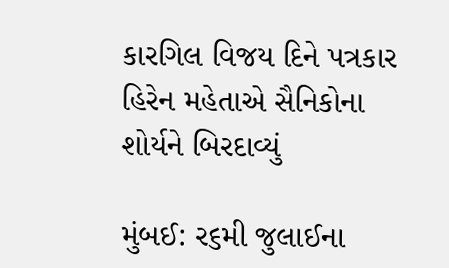કારગિલ વિજય દિને પત્રકાર હિરેન મહેતાએ સૈનિકોના શોર્યને બિરદાવ્યું

મુંબઈ: ર૬મી જુલાઈના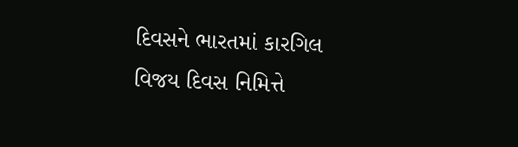દિવસને ભારતમાં કારગિલ વિજય દિવસ નિમિત્તે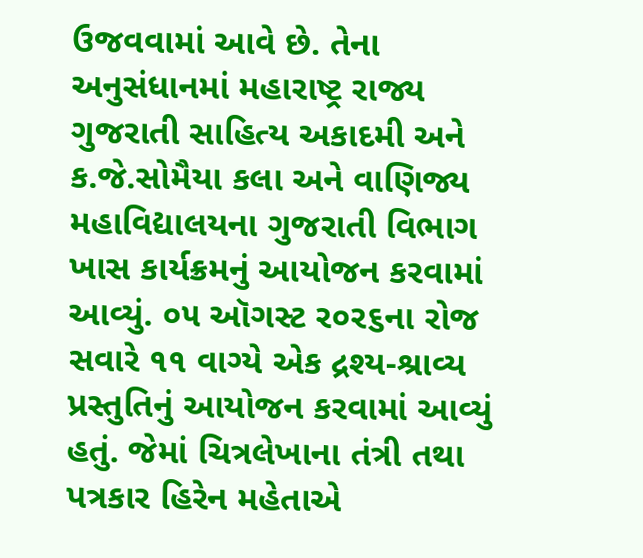ઉજવવામાં આવે છે. તેના અનુસંધાનમાં મહારાષ્ટ્ર રાજ્ય ગુજરાતી સાહિત્ય અકાદમી અને ક.જે.સોમૈયા કલા અને વાણિજ્ય મહાવિદ્યાલયના ગુજરાતી વિભાગ ખાસ કાર્યક્રમનું આયોજન કરવામાં આવ્યું. ૦૫ ઑગસ્ટ ર૦ર૬ના રોજ સવારે ૧૧ વાગ્યે એક દ્રશ્ય-શ્રાવ્ય પ્રસ્તુતિનું આયોજન કરવામાં આવ્યું હતું. જેમાં ચિત્રલેખાના તંત્રી તથા પત્રકાર હિરેન મહેતાએ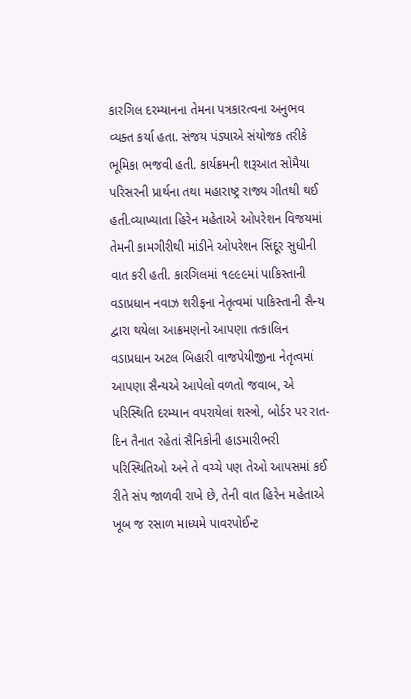કારગિલ દરમ્યાનના તેમના પત્રકારત્વના અનુભવ વ્યક્ત કર્યા હતા. સંજય પંડ્યાએ સંયોજક તરીકે ભૂમિકા ભજવી હતી. કાર્યક્રમની શરૂઆત સોમૈયા પરિસરની પ્રાર્થના તથા મહારાષ્ટ્ર રાજ્ય ગીતથી થઈ હતી.વ્યાખ્યાતા હિરેન મહેતાએ ઓપરેશન વિજયમાં તેમની કામગીરીથી માંડીને ઓપરેશન સિંદૂર સુધીની વાત કરી હતી. કારગિલમાં ૧૯૯૯માં પાકિસ્તાની વડાપ્રધાન નવાઝ શરીફના નેતૃત્વમાં પાકિસ્તાની સૈન્ય દ્વારા થયેલા આક્રમણનો આપણા તત્કાલિન વડાપ્રધાન અટલ બિહારી વાજપેયીજીના નેતૃત્વમાં આપણા સૈન્યએ આપેલો વળતો જવાબ, એ પરિસ્થિતિ દરમ્યાન વપરાયેલાં શસ્ત્રો, બોર્ડર પર રાત-દિન તૈનાત રહેતાં સૈનિકોની હાડમારીભરી પરિસ્થિતિઓ અને તે વચ્ચે પણ તેઓ આપસમાં કઈ રીતે સંપ જાળવી રાખે છે, તેની વાત હિરેન મહેતાએ ખૂબ જ રસાળ માધ્યમે પાવરપોઈન્ટ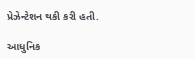પ્રેઝેન્ટેશન થકી કરી હતી.

આધુનિક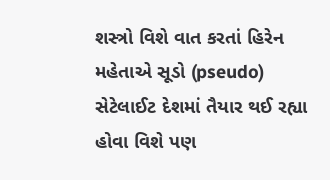શસ્ત્રો વિશે વાત કરતાં હિરેન મહેતાએ સૂડો (pseudo) સેટેલાઈટ દેશમાં તૈયાર થઈ રહ્યા હોવા વિશે પણ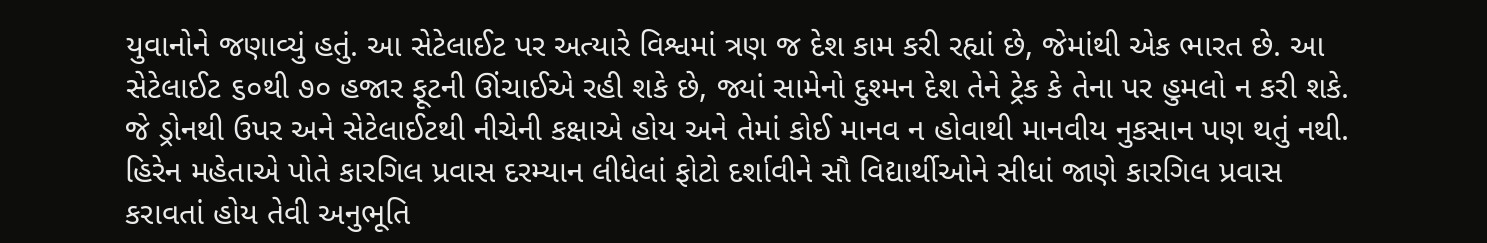યુવાનોને જણાવ્યું હતું. આ સેટેલાઈટ પર અત્યારે વિશ્વમાં ત્રણ જ દેશ કામ કરી રહ્યાં છે, જેમાંથી એક ભારત છે. આ સેટેલાઈટ ૬૦થી ૭૦ હજાર ફૂટની ઊંચાઈએ રહી શકે છે, જ્યાં સામેનો દુશ્મન દેશ તેને ટ્રેક કે તેના પર હુમલો ન કરી શકે. જે ડ્રોનથી ઉપર અને સેટેલાઈટથી નીચેની કક્ષાએ હોય અને તેમાં કોઈ માનવ ન હોવાથી માનવીય નુકસાન પણ થતું નથી. હિરેન મહેતાએ પોતે કારગિલ પ્રવાસ દરમ્યાન લીધેલાં ફોટો દર્શાવીને સૌ વિદ્યાર્થીઓને સીધાં જાણે કારગિલ પ્રવાસ કરાવતાં હોય તેવી અનુભૂતિ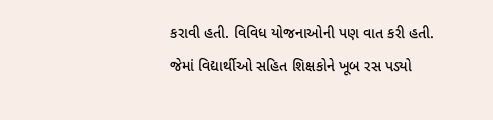કરાવી હતી. વિવિધ યોજનાઓની પણ વાત કરી હતી. જેમાં વિદ્યાર્થીઓ સહિત શિક્ષકોને ખૂબ રસ પડ્યો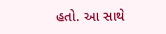હતો. આ સાથે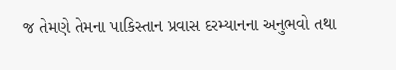જ તેમણે તેમના પાકિસ્તાન પ્રવાસ દરમ્યાનના અનુભવો તથા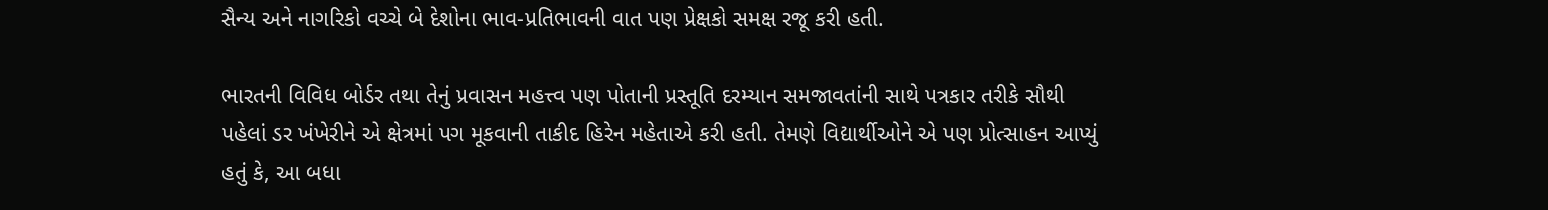સૈન્ય અને નાગરિકો વચ્ચે બે દેશોના ભાવ-પ્રતિભાવની વાત પણ પ્રેક્ષકો સમક્ષ રજૂ કરી હતી.

ભારતની વિવિધ બોર્ડર તથા તેનું પ્રવાસન મહત્ત્વ પણ પોતાની પ્રસ્તૂતિ દરમ્યાન સમજાવતાંની સાથે પત્રકાર તરીકે સૌથી પહેલાં ડર ખંખેરીને એ ક્ષેત્રમાં પગ મૂકવાની તાકીદ હિરેન મહેતાએ કરી હતી. તેમણે વિદ્યાર્થીઓને એ પણ પ્રોત્સાહન આપ્યું હતું કે, આ બધા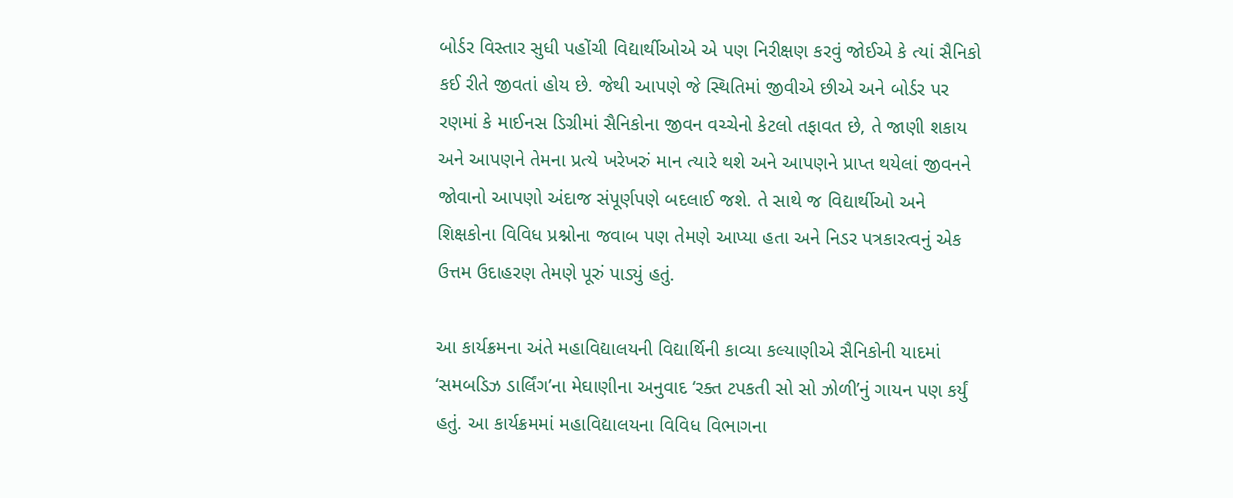બોર્ડર વિસ્તાર સુધી પહોંચી વિદ્યાર્થીઓએ એ પણ નિરીક્ષણ કરવું જોઈએ કે ત્યાં સૈનિકો કઈ રીતે જીવતાં હોય છે. જેથી આપણે જે સ્થિતિમાં જીવીએ છીએ અને બોર્ડર પર રણમાં કે માઈનસ ડિગ્રીમાં સૈનિકોના જીવન વચ્ચેનો કેટલો તફાવત છે, તે જાણી શકાય અને આપણને તેમના પ્રત્યે ખરેખરું માન ત્યારે થશે અને આપણને પ્રાપ્ત થયેલાં જીવનને જોવાનો આપણો અંદાજ સંપૂર્ણપણે બદલાઈ જશે. તે સાથે જ વિદ્યાર્થીઓ અને શિક્ષકોના વિવિધ પ્રશ્નોના જવાબ પણ તેમણે આપ્યા હતા અને નિડર પત્રકારત્વનું એક ઉત્તમ ઉદાહરણ તેમણે પૂરું પાડ્યું હતું.

આ કાર્યક્રમના અંતે મહાવિદ્યાલયની વિદ્યાર્થિની કાવ્યા કલ્યાણીએ સૈનિકોની યાદમાં ‘સમબડિઝ ડાર્લિંગ’ના મેઘાણીના અનુવાદ ‘રક્ત ટપકતી સો સો ઝોળી’નું ગાયન પણ કર્યું હતું. આ કાર્યક્રમમાં મહાવિદ્યાલયના વિવિધ વિભાગના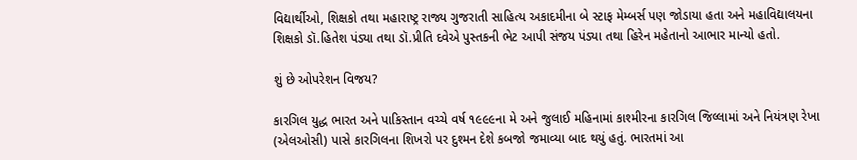વિદ્યાર્થીઓ, શિક્ષકો તથા મહારાષ્ટ્ર રાજ્ય ગુજરાતી સાહિત્ય અકાદમીના બે સ્ટાફ મેમ્બર્સ પણ જોડાયા હતા અને મહાવિદ્યાલયના શિક્ષકો ડૉ.હિતેશ પંડ્યા તથા ડૉ.પ્રીતિ દવેએ પુસ્તકની ભેટ આપી સંજય પંડ્યા તથા હિરેન મહેતાનો આભાર માન્યો હતો.

શું છે ઓપરેશન વિજય?

કારગિલ યુદ્ધ ભારત અને પાકિસ્તાન વચ્ચે વર્ષ ૧૯૯૯ના મે અને જુલાઈ મહિનામાં કાશ્મીરના કારગિલ જિલ્લામાં અને નિયંત્રણ રેખા (એલઓસી) પાસે કારગિલના શિખરો પર દુશ્મન દેશે કબજો જમાવ્યા બાદ થયું હતું. ભારતમાં આ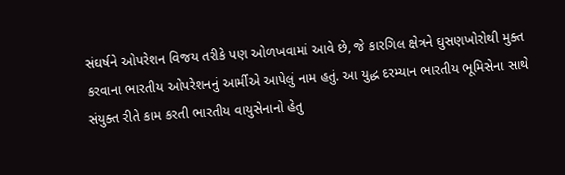સંઘર્ષને ઓપરેશન વિજય તરીકે પણ ઓળખવામાં આવે છે, જે કારગિલ ક્ષેત્રને ઘુસણખોરોથી મુક્ત કરવાના ભારતીય ઓપરેશનનું આર્મીએ આપેલું નામ હતું. આ યુદ્ધ દરમ્યાન ભારતીય ભૂમિસેના સાથે સંયુક્ત રીતે કામ કરતી ભારતીય વાયુસેનાનો હેતુ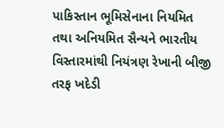પાકિસ્તાન ભૂમિસેનાના નિયમિત તથા અનિયમિત સૈન્યને ભારતીય વિસ્તારમાંથી નિયંત્રણ રેખાની બીજી તરફ ખદેડી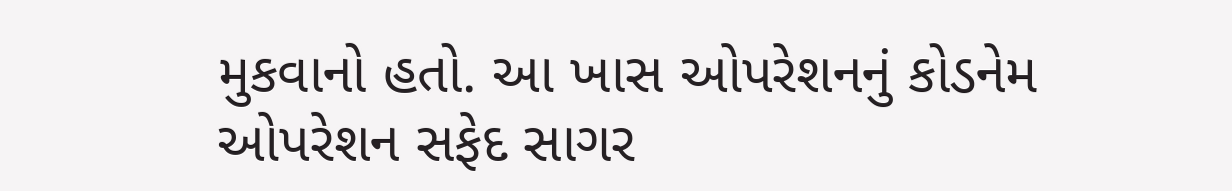મુકવાનો હતો. આ ખાસ ઓપરેશનનું કોડનેમ ઓપરેશન સફેદ સાગર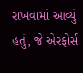રાખવામાં આવ્યું હતું, જે એરફોર્સ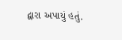દ્વારા અપાયું હતું.